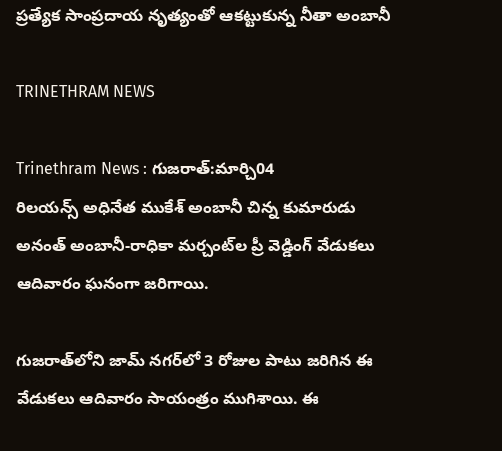ప్రత్యేక సాంప్రదాయ నృత్యంతో ఆకట్టుకున్న నీతా అంబానీ

TRINETHRAM NEWS

Trinethram News : గుజరాత్:మార్చి04
రిలయన్స్ అధినేత ముకేశ్‌ అంబానీ చిన్న కుమారుడు అనంత్‌ అంబానీ-రాధికా మర్చంట్‌ల ప్రీ వెడ్డింగ్‌ వేడుకలు ఆదివారం ఘనంగా జరిగాయి.

గుజరాత్‌లోని జామ్‌ నగర్‌లో 3 రోజుల పాటు జరిగిన ఈ వేడుకలు ఆదివారం సాయంత్రం ముగిశాయి. ఈ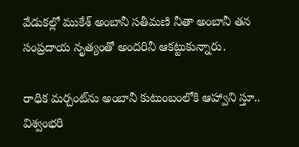వేడుకల్లో ముకేశ్‌ అంబానీ సతీమణి నీతా అంబానీ తన సంప్రదాయ నృత్యంతో అందరినీ ఆకట్టుకున్నారు.

రాధిక మర్చంట్‌ను అంబానీ కుటుంబంలోకి ఆహ్వాని స్తూ.. విశ్వంభరి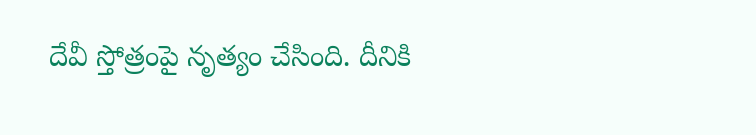దేవీ స్తోత్రంపై నృత్యం చేసింది. దీనికి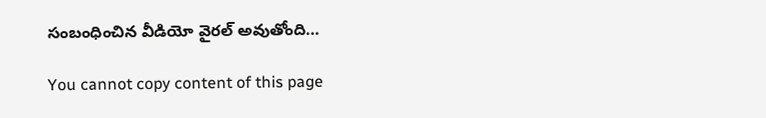సంబంధించిన వీడియో వైరల్‌ అవుతోంది…

You cannot copy content of this page